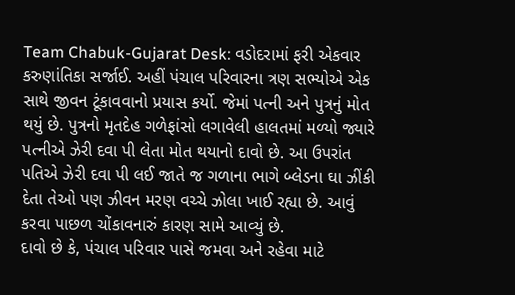Team Chabuk-Gujarat Desk: વડોદરામાં ફરી એકવાર કરુણાંતિકા સર્જાઈ. અહીં પંચાલ પરિવારના ત્રણ સભ્યોએ એક સાથે જીવન ટૂંકાવવાનો પ્રયાસ કર્યો. જેમાં પત્ની અને પુત્રનું મોત થયું છે. પુત્રનો મૃતદેહ ગળેફાંસો લગાવેલી હાલતમાં મળ્યો જ્યારે પત્નીએ ઝેરી દવા પી લેતા મોત થયાનો દાવો છે. આ ઉપરાંત પતિએ ઝેરી દવા પી લઈ જાતે જ ગળાના ભાગે બ્લેડના ઘા ઝીંકી દેતા તેઓ પણ ઝીવન મરણ વચ્ચે ઝોલા ખાઈ રહ્યા છે. આવું કરવા પાછળ ચોંકાવનારું કારણ સામે આવ્યું છે.
દાવો છે કે, પંચાલ પરિવાર પાસે જમવા અને રહેવા માટે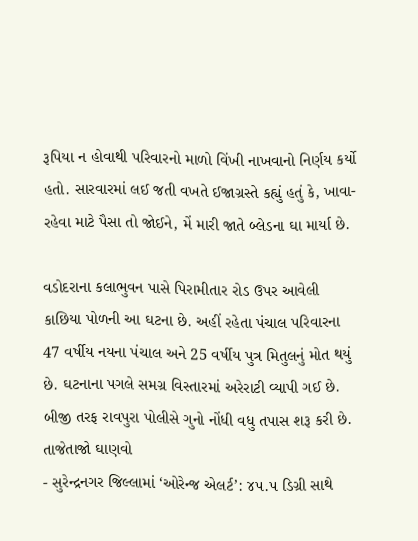રૂપિયા ન હોવાથી પરિવારનો માળો વિંખી નાખવાનો નિર્ણય કર્યો હતો. સારવારમાં લઈ જતી વખતે ઈજાગ્રસ્તે કહ્યું હતું કે, ખાવા-રહેવા માટે પૈસા તો જોઈને, મેં મારી જાતે બ્લેડના ઘા માર્યા છે.

વડોદરાના કલાભુવન પાસે પિરામીતાર રોડ ઉપર આવેલી કાછિયા પોળની આ ઘટના છે. અહીં રહેતા પંચાલ પરિવારના 47 વર્ષીય નયના પંચાલ અને 25 વર્ષીય પુત્ર મિતુલનું મોત થયું છે. ઘટનાના પગલે સમગ્ર વિસ્તારમાં અરેરાટી વ્યાપી ગઈ છે. બીજી તરફ રાવપુરા પોલીસે ગુનો નોંધી વધુ તપાસ શરૂ કરી છે.
તાજેતાજો ઘાણવો
- સુરેન્દ્રનગર જિલ્લામાં ‘ઓરેન્જ એલર્ટ’: ૪૫.૫ ડિગ્રી સાથે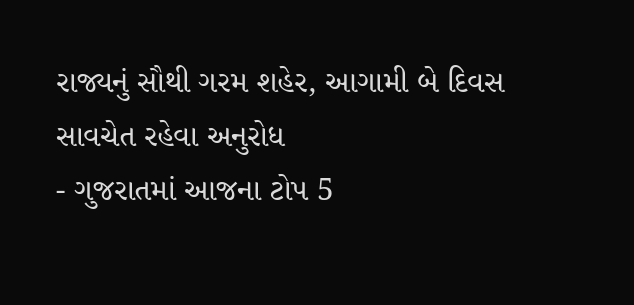રાજ્યનું સૌથી ગરમ શહેર, આગામી બે દિવસ સાવચેત રહેવા અનુરોધ
- ગુજરાતમાં આજના ટોપ 5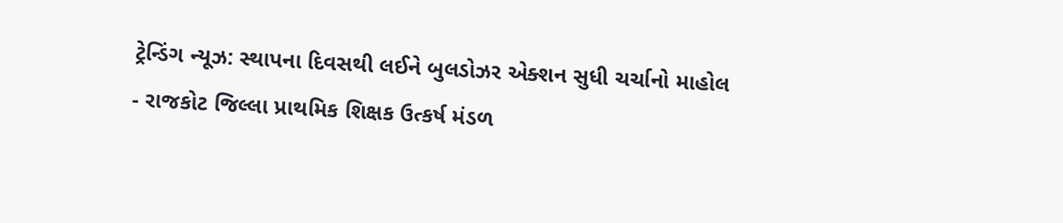ટ્રેન્ડિંગ ન્યૂઝ: સ્થાપના દિવસથી લઈને બુલડોઝર એક્શન સુધી ચર્ચાનો માહોલ
- રાજકોટ જિલ્લા પ્રાથમિક શિક્ષક ઉત્કર્ષ મંડળ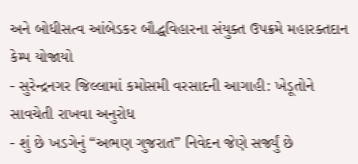અને બોધીસત્વ આંબેડકર બૌદ્ધવિહારના સંયુક્ત ઉપક્રમે મહારક્તદાન કેમ્પ યોજાયો
- સુરેન્દ્રનગર જિલ્લામાં કમોસમી વરસાદની આગાહી: ખેડૂતોને સાવચેતી રાખવા અનુરોધ
- શું છે ખડગેનું “અભણ ગુજરાત” નિવેદન જેણે સર્જ્યું છે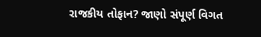રાજકીય તોફાન? જાણો સંપૂર્ણ વિગત